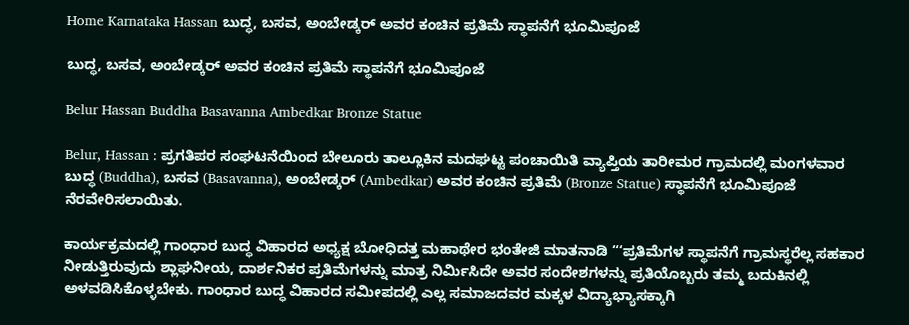Home Karnataka Hassan ಬುದ್ಧ, ಬಸವ, ಅಂಬೇಡ್ಕರ್‌ ಅವರ ಕಂಚಿನ ಪ್ರತಿಮೆ ಸ್ಥಾಪನೆಗೆ ಭೂಮಿಪೂಜೆ

ಬುದ್ಧ, ಬಸವ, ಅಂಬೇಡ್ಕರ್‌ ಅವರ ಕಂಚಿನ ಪ್ರತಿಮೆ ಸ್ಥಾಪನೆಗೆ ಭೂಮಿಪೂಜೆ

Belur Hassan Buddha Basavanna Ambedkar Bronze Statue

Belur, Hassan : ಪ್ರಗತಿಪರ ಸಂಘಟನೆಯಿಂದ ಬೇಲೂರು ತಾಲ್ಲೂಕಿನ ಮದಘಟ್ಟ ಪಂಚಾಯಿತಿ ವ್ಯಾಪ್ತಿಯ ತಾರೀಮರ ಗ್ರಾಮದಲ್ಲಿ ಮಂಗಳವಾರ ಬುದ್ಧ (Buddha), ಬಸವ (Basavanna), ಅಂಬೇಡ್ಕರ್‌ (Ambedkar) ಅವರ ಕಂಚಿನ ಪ್ರತಿಮೆ (Bronze Statue) ಸ್ಥಾಪನೆಗೆ ಭೂಮಿಪೂಜೆ ನೆರವೇರಿಸಲಾಯಿತು.

ಕಾರ್ಯಕ್ರಮದಲ್ಲಿ ಗಾಂಧಾರ ಬುದ್ಧ ವಿಹಾರದ ಅಧ್ಯಕ್ಷ ಬೋಧಿದತ್ತ ಮಹಾಥೇರ ಭಂತೇಜಿ ಮಾತನಾಡಿ “‘ಪ್ರತಿಮೆಗಳ ಸ್ಥಾಪನೆಗೆ ಗ್ರಾಮಸ್ಥರೆಲ್ಲ ಸಹಕಾರ ನೀಡುತ್ತಿರುವುದು ಶ್ಲಾಘನೀಯ, ದಾರ್ಶನಿಕರ ಪ್ರತಿಮೆಗಳನ್ನು ಮಾತ್ರ ನಿರ್ಮಿಸಿದೇ ಅವರ ಸಂದೇಶಗಳನ್ನು ಪ್ರತಿಯೊಬ್ಬರು ತಮ್ಮ ಬದುಕಿನಲ್ಲಿ ಅಳವಡಿಸಿಕೊಳ್ಳಬೇಕು. ಗಾಂಧಾರ ಬುದ್ಧ ವಿಹಾರದ ಸಮೀಪದಲ್ಲಿ ಎಲ್ಲ ಸಮಾಜದವರ ಮಕ್ಕಳ ವಿದ್ಯಾಭ್ಯಾಸಕ್ಕಾಗಿ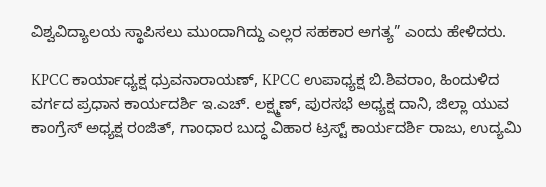ವಿಶ್ವವಿದ್ಯಾಲಯ ಸ್ಥಾಪಿಸಲು ಮುಂದಾಗಿದ್ದು ಎಲ್ಲರ ಸಹಕಾರ ಅಗತ್ಯ” ಎಂದು ಹೇಳಿದರು.

KPCC ಕಾರ್ಯಾಧ್ಯಕ್ಷ ಧ್ರುವನಾರಾಯಣ್, KPCC ಉಪಾಧ್ಯಕ್ಷ ಬಿ.ಶಿವರಾಂ, ಹಿಂದುಳಿದ ವರ್ಗದ ಪ್ರಧಾನ ಕಾರ್ಯದರ್ಶಿ ಇ.ಎಚ್. ಲಕ್ಷ್ಮಣ್, ಪುರಸಭೆ ಅಧ್ಯಕ್ಷ ದಾನಿ, ಜಿಲ್ಲಾ ಯುವ ಕಾಂಗ್ರೆಸ್ ಅಧ್ಯಕ್ಷ ರಂಜಿತ್, ಗಾಂಧಾರ ಬುದ್ಧ ವಿಹಾರ ಟ್ರಸ್ಟ್ ಕಾರ್ಯದರ್ಶಿ ರಾಜು, ಉದ್ಯಮಿ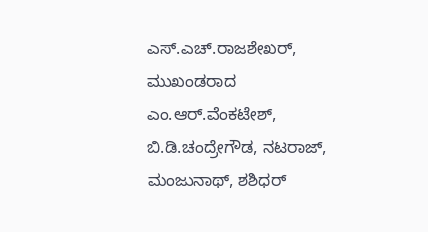ಎಸ್.ಎಚ್.ರಾಜಶೇಖರ್, ಮುಖಂಡರಾದ ಎಂ.ಆರ್.ವೆಂಕಟೇಶ್, ಬಿ.ಡಿ.ಚಂದ್ರೇಗೌಡ, ನಟರಾಜ್, ಮಂಜುನಾಥ್, ಶಶಿಧರ್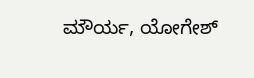ಮೌರ್ಯ, ಯೋಗೇಶ್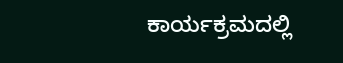ಕಾರ್ಯಕ್ರಮದಲ್ಲಿ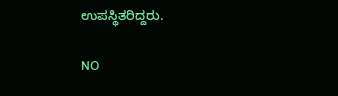ಉಪಸ್ಥಿತರಿದ್ದರು.

NO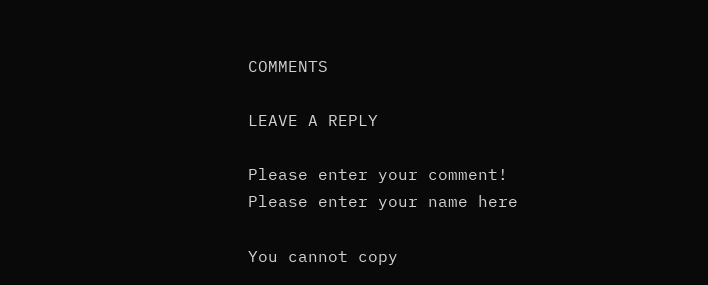COMMENTS

LEAVE A REPLY

Please enter your comment!
Please enter your name here

You cannot copy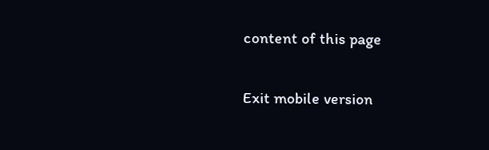content of this page

Exit mobile version